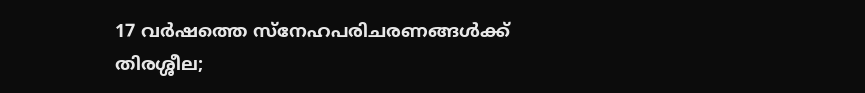17 വർഷത്തെ സ്നേഹപരിചരണങ്ങൾക്ക് തിരശ്ശീല;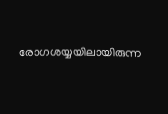രോഗശയ്യയിലായിരുന്ന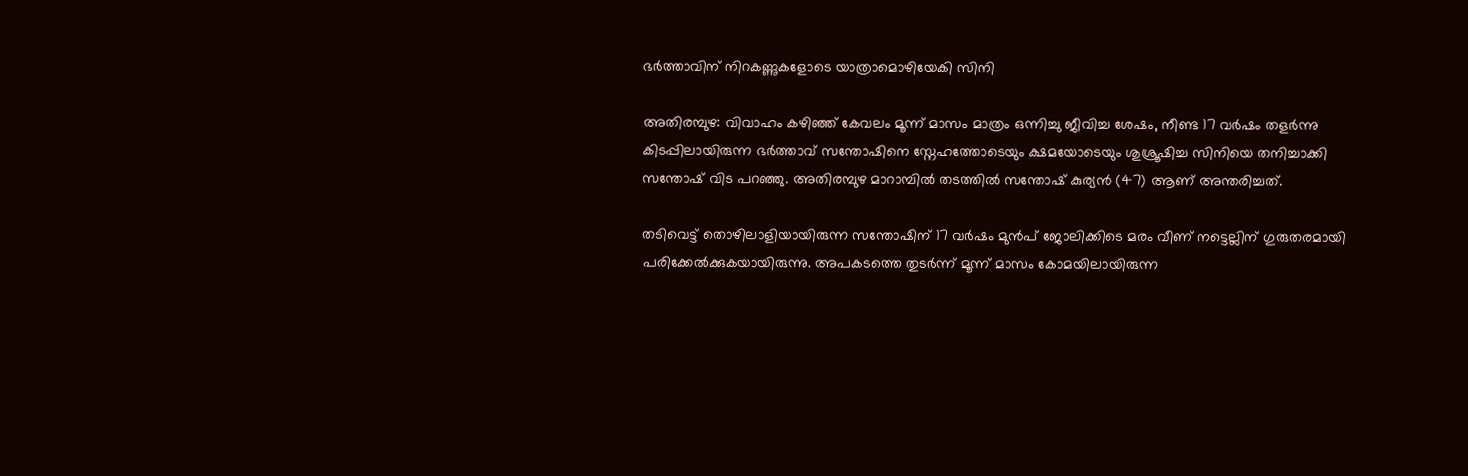ഭർത്താവിന് നിറകണ്ണുകളോടെ യാത്രാമൊഴിയേകി സിനി

അതിരമ്പുഴ: വിവാഹം കഴിഞ്ഞ് കേവലം മൂന്ന് മാസം മാത്രം ഒന്നിച്ചു ജീവിച്ച ശേഷം, നീണ്ട 17 വർഷം തളർന്നു കിടപ്പിലായിരുന്ന ഭർത്താവ് സന്തോഷിനെ സ്നേഹത്തോടെയും ക്ഷമയോടെയും ശുശ്രൂഷിച്ച സിനിയെ തനിച്ചാക്കി സന്തോഷ് വിട പറഞ്ഞു. അതിരമ്പുഴ മാറാമ്പിൽ തടത്തിൽ സന്തോഷ് കുര്യൻ (47) ആണ് അന്തരിച്ചത്.

തടിവെട്ട് തൊഴിലാളിയായിരുന്ന സന്തോഷിന് 17 വർഷം മുൻപ് ജോലിക്കിടെ മരം വീണ് നട്ടെല്ലിന് ഗുരുതരമായി പരിക്കേൽക്കുകയായിരുന്നു. അപകടത്തെ തുടർന്ന് മൂന്ന് മാസം കോമയിലായിരുന്ന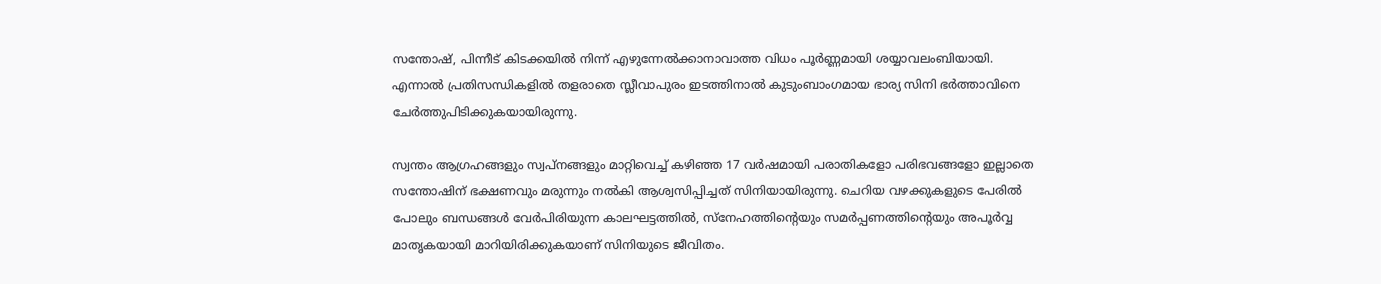സന്തോഷ്, പിന്നീട് കിടക്കയിൽ നിന്ന് എഴുന്നേൽക്കാനാവാത്ത വിധം പൂർണ്ണമായി ശയ്യാവലംബിയായി. എന്നാൽ പ്രതിസന്ധികളിൽ തളരാതെ സ്ലീവാപുരം ഇടത്തിനാൽ കുടുംബാംഗമായ ഭാര്യ സിനി ഭർത്താവിനെ ചേർത്തുപിടിക്കുകയായിരുന്നു.

സ്വന്തം ആഗ്രഹങ്ങളും സ്വപ്നങ്ങളും മാറ്റിവെച്ച് കഴിഞ്ഞ 17 വർഷമായി പരാതികളോ പരിഭവങ്ങളോ ഇല്ലാതെ സന്തോഷിന് ഭക്ഷണവും മരുന്നും നൽകി ആശ്വസിപ്പിച്ചത് സിനിയായിരുന്നു. ചെറിയ വഴക്കുകളുടെ പേരിൽ പോലും ബന്ധങ്ങൾ വേർപിരിയുന്ന കാലഘട്ടത്തിൽ, സ്നേഹത്തിന്റെയും സമർപ്പണത്തിന്റെയും അപൂർവ്വ മാതൃകയായി മാറിയിരിക്കുകയാണ് സിനിയുടെ ജീവിതം.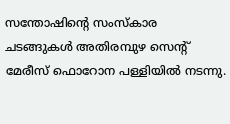സന്തോഷിന്റെ സംസ്‌കാര ചടങ്ങുകൾ അതിരമ്പുഴ സെന്റ് മേരീസ് ഫൊറോന പള്ളിയിൽ നടന്നു.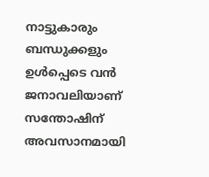നാട്ടുകാരും ബന്ധുക്കളും ഉൾപ്പെടെ വൻ ജനാവലിയാണ് സന്തോഷിന് അവസാനമായി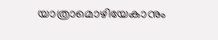യാത്രാമൊഴിയേകാനും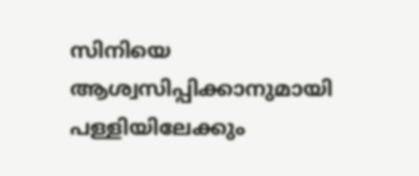സിനിയെ ആശ്വസിപ്പിക്കാനുമായി പള്ളിയിലേക്കും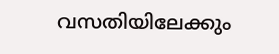വസതിയിലേക്കും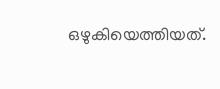ഒഴുകിയെത്തിയത്.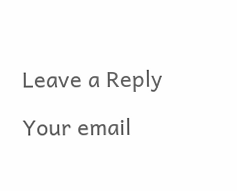Leave a Reply

Your email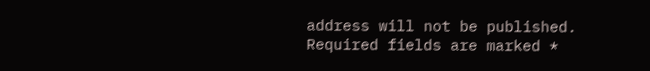address will not be published. Required fields are marked *